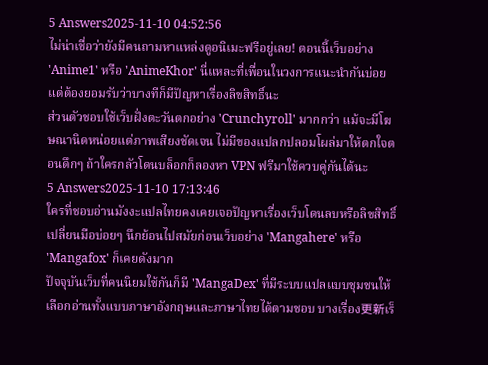5 Answers2025-11-10 04:52:56
ไม่น่าเชื่อว่ายังมีคนถามหาแหล่งดูอนิเมะฟรีอยู่เลย! ตอนนี้เว็บอย่าง 'Anime1' หรือ 'AnimeKhor' นี่แหละที่เพื่อนในวงการแนะนำกันบ่อย แต่ต้องยอมรับว่าบางทีก็มีปัญหาเรื่องลิขสิทธิ์นะ
ส่วนตัวชอบใช้เว็บฝั่งตะวันตกอย่าง 'Crunchyroll' มากกว่า แม้จะมีโฆษณานิดหน่อยแต่ภาพเสียงชัดเจน ไม่มีของแปลกปลอมโผล่มาให้ตกใจตอนดึกๆ ถ้าใครกลัวโดนบล็อกก็ลองหา VPN ฟรีมาใช้ควบคู่กันได้นะ
5 Answers2025-11-10 17:13:46
ใครที่ชอบอ่านมังงะแปลไทยคงเคยเจอปัญหาเรื่องเว็บโดนลบหรือลิขสิทธิ์เปลี่ยนมือบ่อยๆ นึกย้อนไปสมัยก่อนเว็บอย่าง 'Mangahere' หรือ 'Mangafox' ก็เคยดังมาก
ปัจจุบันเว็บที่คนนิยมใช้กันก็มี 'MangaDex' ที่มีระบบแปลแบบชุมชนให้เลือกอ่านทั้งแบบภาษาอังกฤษและภาษาไทยได้ตามชอบ บางเรื่อง更新เร็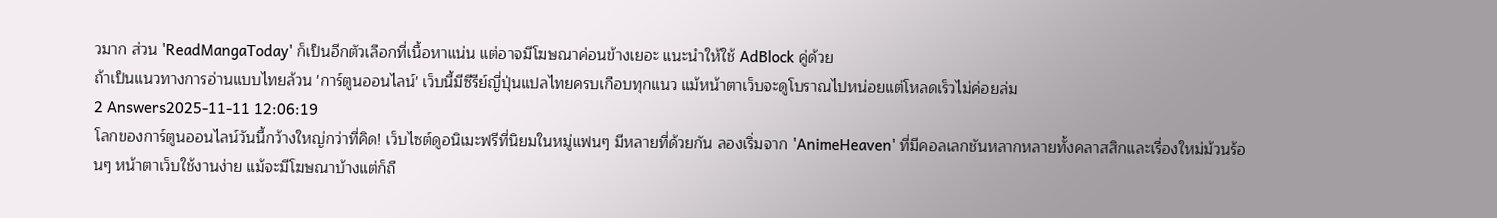วมาก ส่วน 'ReadMangaToday' ก็เป็นอีกตัวเลือกที่เนื้อหาแน่น แต่อาจมีโฆษณาค่อนข้างเยอะ แนะนำให้ใช้ AdBlock คู่ด้วย
ถ้าเป็นแนวทางการอ่านแบบไทยล้วน 'การ์ตูนออนไลน์' เว็บนี้มีซีรีย์ญี่ปุ่นแปลไทยครบเกือบทุกแนว แม้หน้าตาเว็บจะดูโบราณไปหน่อยแต่โหลดเร็วไม่ค่อยล่ม
2 Answers2025-11-11 12:06:19
โลกของการ์ตูนออนไลน์วันนี้กว้างใหญ่กว่าที่คิด! เว็บไซต์ดูอนิเมะฟรีที่นิยมในหมู่แฟนๆ มีหลายที่ด้วยกัน ลองเริ่มจาก 'AnimeHeaven' ที่มีคอลเลกชันหลากหลายทั้งคลาสสิกและเรื่องใหม่ม้วนร้อนๆ หน้าตาเว็บใช้งานง่าย แม้จะมีโฆษณาบ้างแต่ก็ถื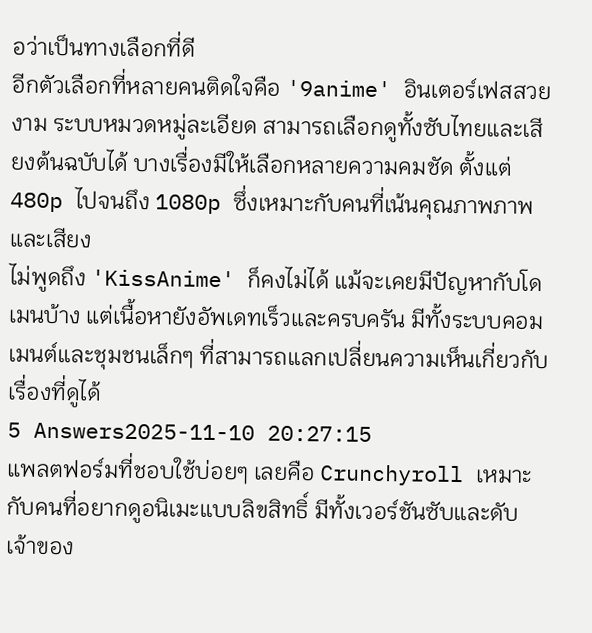อว่าเป็นทางเลือกที่ดี
อีกตัวเลือกที่หลายคนติดใจคือ '9anime' อินเตอร์เฟสสวยงาม ระบบหมวดหมู่ละเอียด สามารถเลือกดูทั้งซับไทยและเสียงต้นฉบับได้ บางเรื่องมีให้เลือกหลายความคมชัด ตั้งแต่ 480p ไปจนถึง 1080p ซึ่งเหมาะกับคนที่เน้นคุณภาพภาพและเสียง
ไม่พูดถึง 'KissAnime' ก็คงไม่ได้ แม้จะเคยมีปัญหากับโดเมนบ้าง แต่เนื้อหายังอัพเดทเร็วและครบครัน มีทั้งระบบคอมเมนต์และชุมชนเล็กๆ ที่สามารถแลกเปลี่ยนความเห็นเกี่ยวกับเรื่องที่ดูได้
5 Answers2025-11-10 20:27:15
แพลตฟอร์มที่ชอบใช้บ่อยๆ เลยคือ Crunchyroll เหมาะกับคนที่อยากดูอนิเมะแบบลิขสิทธิ์ มีทั้งเวอร์ชันซับและดับ เจ้าของ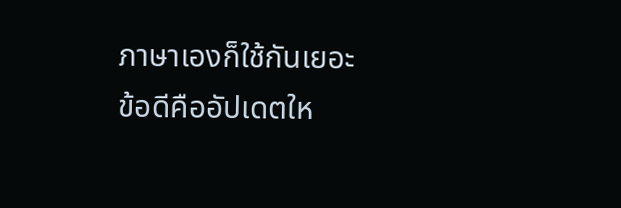ภาษาเองก็ใช้กันเยอะ
ข้อดีคืออัปเดตให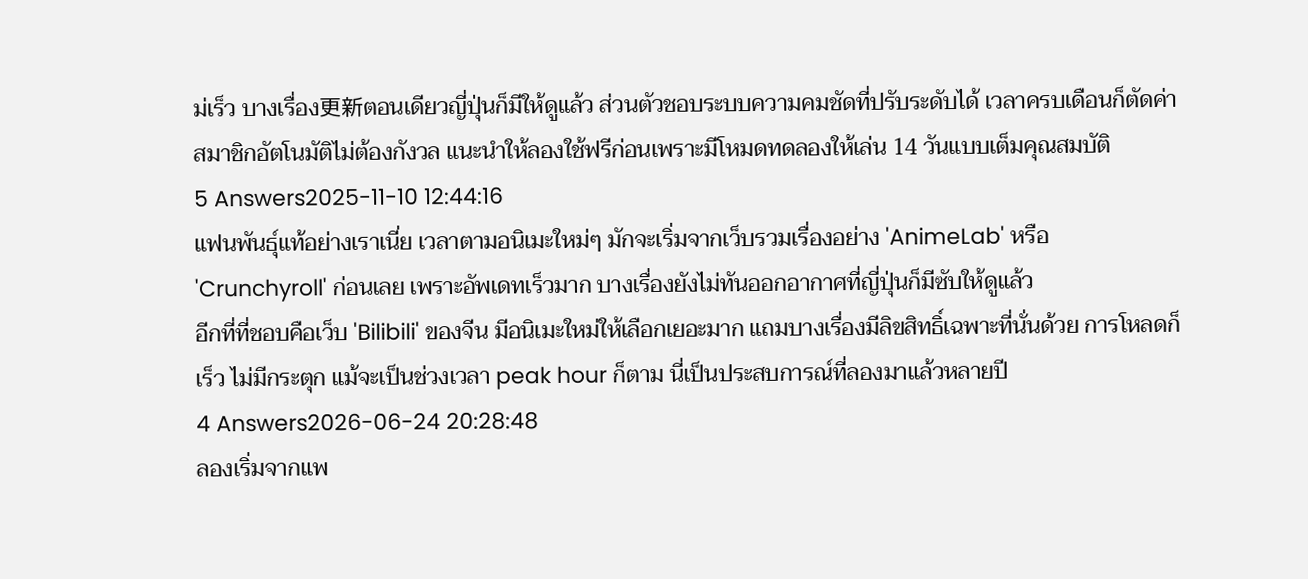ม่เร็ว บางเรื่อง更新ตอนเดียวญี่ปุ่นก็มีให้ดูแล้ว ส่วนตัวชอบระบบความคมชัดที่ปรับระดับได้ เวลาครบเดือนก็ตัดค่าสมาชิกอัตโนมัติไม่ต้องกังวล แนะนำให้ลองใช้ฟรีก่อนเพราะมีโหมดทดลองให้เล่น 14 วันแบบเต็มคุณสมบัติ
5 Answers2025-11-10 12:44:16
แฟนพันธุ์แท้อย่างเราเนี่ย เวลาตามอนิเมะใหม่ๆ มักจะเริ่มจากเว็บรวมเรื่องอย่าง 'AnimeLab' หรือ 'Crunchyroll' ก่อนเลย เพราะอัพเดทเร็วมาก บางเรื่องยังไม่ทันออกอากาศที่ญี่ปุ่นก็มีซับให้ดูแล้ว
อีกที่ที่ชอบคือเว็บ 'Bilibili' ของจีน มีอนิเมะใหม่ให้เลือกเยอะมาก แถมบางเรื่องมีลิขสิทธิ์เฉพาะที่นั่นด้วย การโหลดก็เร็ว ไม่มีกระตุก แม้จะเป็นช่วงเวลา peak hour ก็ตาม นี่เป็นประสบการณ์ที่ลองมาแล้วหลายปี
4 Answers2026-06-24 20:28:48
ลองเริ่มจากแพ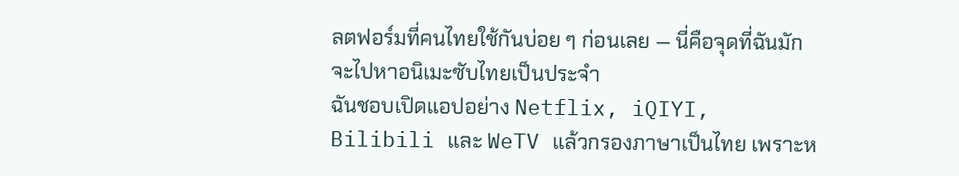ลตฟอร์มที่คนไทยใช้กันบ่อย ๆ ก่อนเลย — นี่คือจุดที่ฉันมักจะไปหาอนิเมะซับไทยเป็นประจำ
ฉันชอบเปิดแอปอย่าง Netflix, iQIYI, Bilibili และ WeTV แล้วกรองภาษาเป็นไทย เพราะห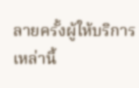ลายครั้งผู้ให้บริการเหล่านี้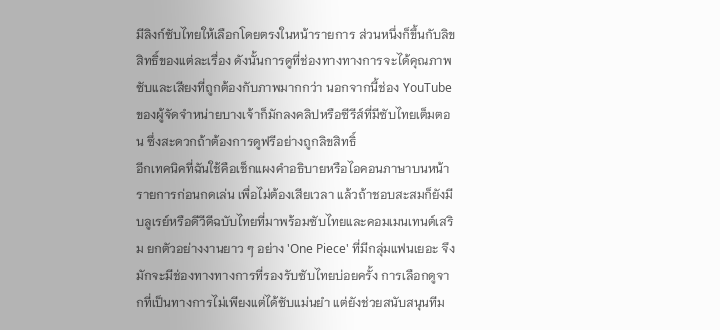มีลิงก์ซับไทยให้เลือกโดยตรงในหน้ารายการ ส่วนหนึ่งก็ขึ้นกับลิขสิทธิ์ของแต่ละเรื่อง ดังนั้นการดูที่ช่องทางทางการจะได้คุณภาพซับและเสียงที่ถูกต้องกับภาพมากกว่า นอกจากนี้ช่อง YouTube ของผู้จัดจำหน่ายบางเจ้าก็มักลงคลิปหรือซีรีส์ที่มีซับไทยเต็มตอน ซึ่งสะดวกถ้าต้องการดูฟรีอย่างถูกลิขสิทธิ์
อีกเทคนิคที่ฉันใช้คือเช็กแผงคำอธิบายหรือไอคอนภาษาบนหน้ารายการก่อนกดเล่น เพื่อไม่ต้องเสียเวลา แล้วถ้าชอบสะสมก็ยังมีบลูเรย์หรือดีวีดีฉบับไทยที่มาพร้อมซับไทยและคอมเมนเทนต์เสริม ยกตัวอย่างงานยาว ๆ อย่าง 'One Piece' ที่มีกลุ่มแฟนเยอะ จึงมักจะมีช่องทางทางการที่รองรับซับไทยบ่อยครั้ง การเลือกดูจากที่เป็นทางการไม่เพียงแต่ได้ซับแม่นยำ แต่ยังช่วยสนับสนุนทีม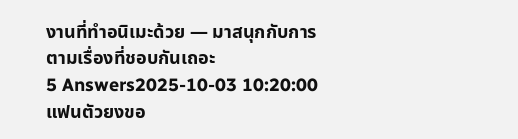งานที่ทำอนิเมะด้วย — มาสนุกกับการตามเรื่องที่ชอบกันเถอะ
5 Answers2025-10-03 10:20:00
แฟนตัวยงขอ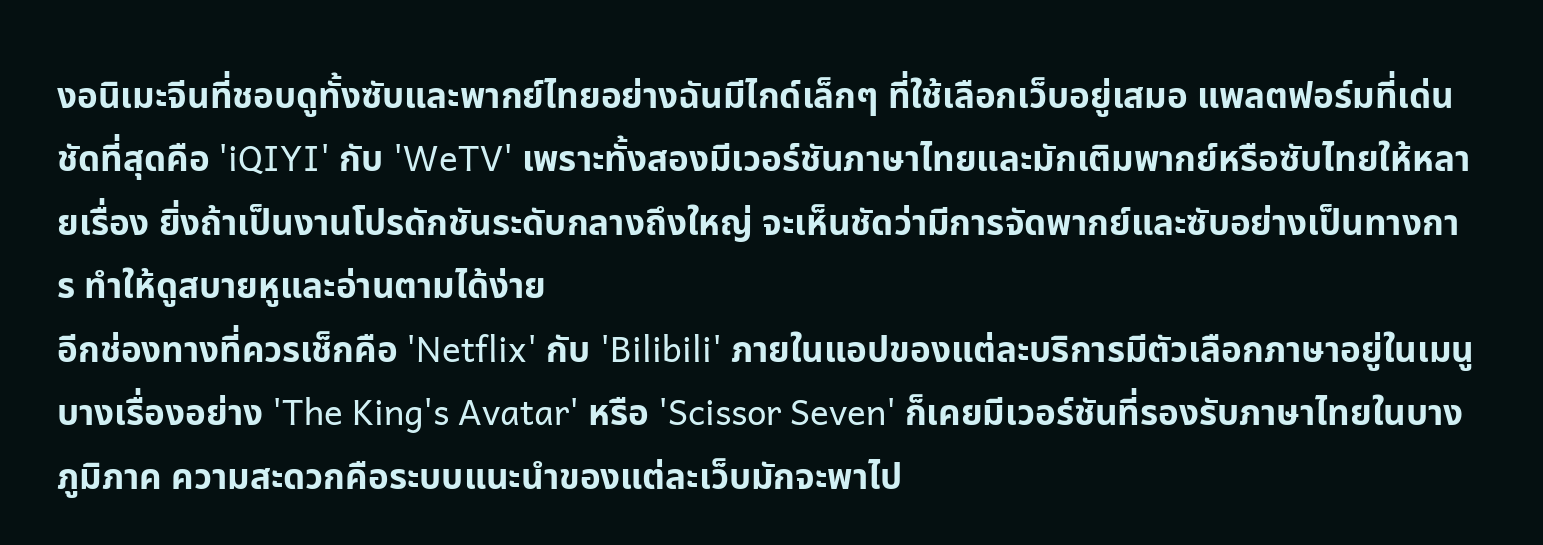งอนิเมะจีนที่ชอบดูทั้งซับและพากย์ไทยอย่างฉันมีไกด์เล็กๆ ที่ใช้เลือกเว็บอยู่เสมอ แพลตฟอร์มที่เด่นชัดที่สุดคือ 'iQIYI' กับ 'WeTV' เพราะทั้งสองมีเวอร์ชันภาษาไทยและมักเติมพากย์หรือซับไทยให้หลายเรื่อง ยิ่งถ้าเป็นงานโปรดักชันระดับกลางถึงใหญ่ จะเห็นชัดว่ามีการจัดพากย์และซับอย่างเป็นทางการ ทำให้ดูสบายหูและอ่านตามได้ง่าย
อีกช่องทางที่ควรเช็กคือ 'Netflix' กับ 'Bilibili' ภายในแอปของแต่ละบริการมีตัวเลือกภาษาอยู่ในเมนู บางเรื่องอย่าง 'The King's Avatar' หรือ 'Scissor Seven' ก็เคยมีเวอร์ชันที่รองรับภาษาไทยในบางภูมิภาค ความสะดวกคือระบบแนะนำของแต่ละเว็บมักจะพาไป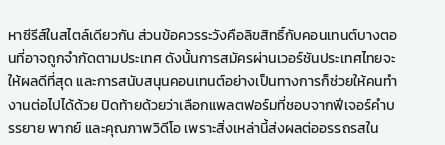หาซีรีส์ในสไตล์เดียวกัน ส่วนข้อควรระวังคือลิขสิทธิ์กับคอนเทนต์บางตอนที่อาจถูกจำกัดตามประเทศ ดังนั้นการสมัครผ่านเวอร์ชันประเทศไทยจะให้ผลดีที่สุด และการสนับสนุนคอนเทนต์อย่างเป็นทางการก็ช่วยให้คนทำงานต่อไปได้ด้วย ปิดท้ายด้วยว่าเลือกแพลตฟอร์มที่ชอบจากฟีเจอร์คำบรรยาย พากย์ และคุณภาพวิดีโอ เพราะสิ่งเหล่านี้ส่งผลต่ออรรถรสใน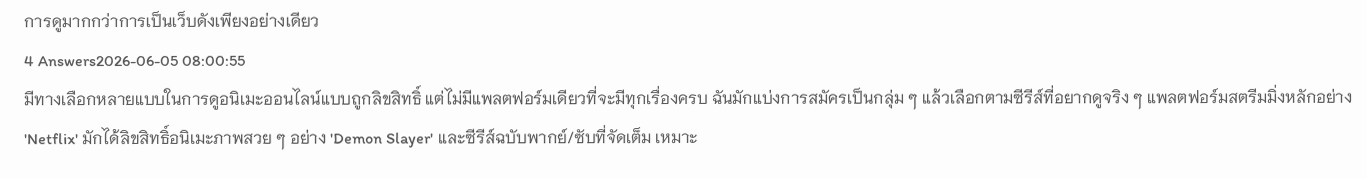การดูมากกว่าการเป็นเว็บดังเพียงอย่างเดียว
4 Answers2026-06-05 08:00:55
มีทางเลือกหลายแบบในการดูอนิเมะออนไลน์แบบถูกลิขสิทธิ์ แต่ไม่มีแพลตฟอร์มเดียวที่จะมีทุกเรื่องครบ ฉันมักแบ่งการสมัครเป็นกลุ่ม ๆ แล้วเลือกตามซีรีส์ที่อยากดูจริง ๆ แพลตฟอร์มสตรีมมิ่งหลักอย่าง 'Netflix' มักได้ลิขสิทธิ์อนิเมะภาพสวย ๆ อย่าง 'Demon Slayer' และซีรีส์ฉบับพากย์/ซับที่จัดเต็ม เหมาะ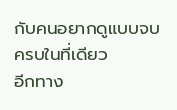กับคนอยากดูแบบจบครบในที่เดียว
อีกทาง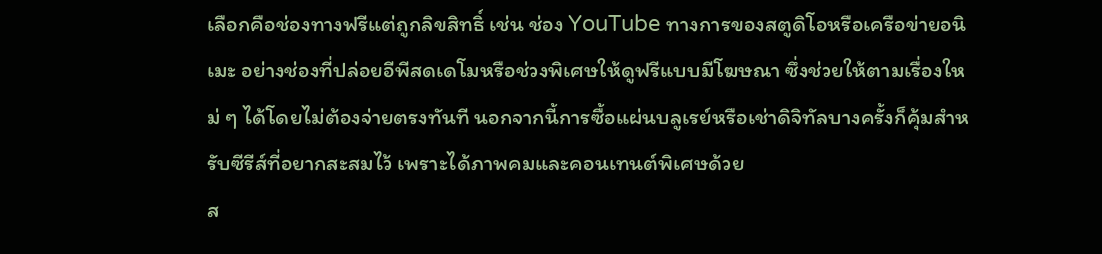เลือกคือช่องทางฟรีแต่ถูกลิขสิทธิ์ เช่น ช่อง YouTube ทางการของสตูดิโอหรือเครือข่ายอนิเมะ อย่างช่องที่ปล่อยอีพีสดเดโมหรือช่วงพิเศษให้ดูฟรีแบบมีโฆษณา ซึ่งช่วยให้ตามเรื่องใหม่ ๆ ได้โดยไม่ต้องจ่ายตรงทันที นอกจากนี้การซื้อแผ่นบลูเรย์หรือเช่าดิจิทัลบางครั้งก็คุ้มสำหรับซีรีส์ที่อยากสะสมไว้ เพราะได้ภาพคมและคอนเทนต์พิเศษด้วย
ส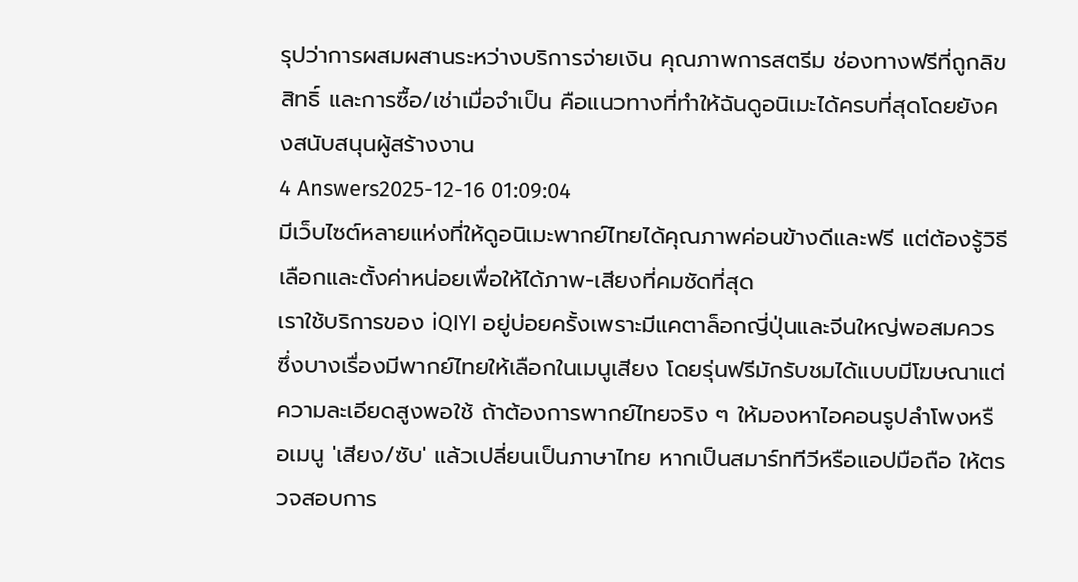รุปว่าการผสมผสานระหว่างบริการจ่ายเงิน คุณภาพการสตรีม ช่องทางฟรีที่ถูกลิขสิทธิ์ และการซื้อ/เช่าเมื่อจำเป็น คือแนวทางที่ทำให้ฉันดูอนิเมะได้ครบที่สุดโดยยังคงสนับสนุนผู้สร้างงาน
4 Answers2025-12-16 01:09:04
มีเว็บไซต์หลายแห่งที่ให้ดูอนิเมะพากย์ไทยได้คุณภาพค่อนข้างดีและฟรี แต่ต้องรู้วิธีเลือกและตั้งค่าหน่อยเพื่อให้ได้ภาพ-เสียงที่คมชัดที่สุด
เราใช้บริการของ iQIYI อยู่บ่อยครั้งเพราะมีแคตาล็อกญี่ปุ่นและจีนใหญ่พอสมควร ซึ่งบางเรื่องมีพากย์ไทยให้เลือกในเมนูเสียง โดยรุ่นฟรีมักรับชมได้แบบมีโฆษณาแต่ความละเอียดสูงพอใช้ ถ้าต้องการพากย์ไทยจริง ๆ ให้มองหาไอคอนรูปลำโพงหรือเมนู 'เสียง/ซับ' แล้วเปลี่ยนเป็นภาษาไทย หากเป็นสมาร์ททีวีหรือแอปมือถือ ให้ตรวจสอบการ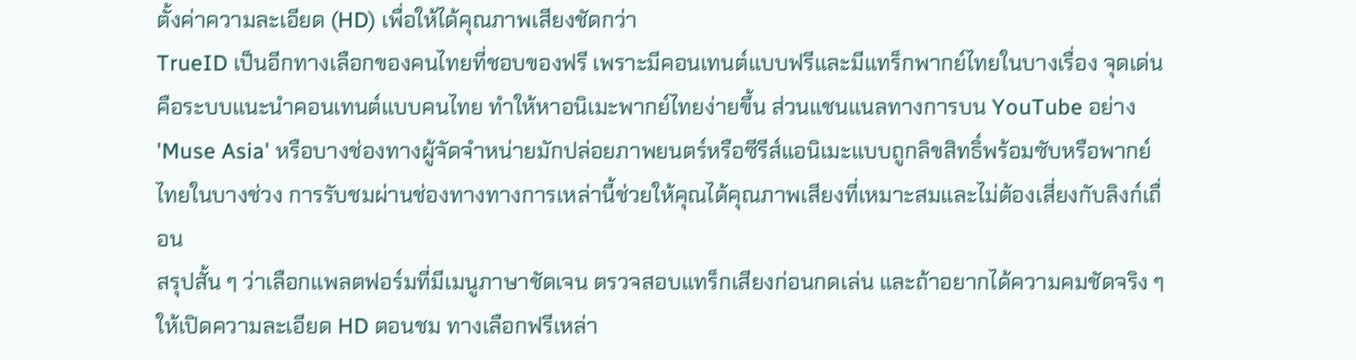ตั้งค่าความละเอียด (HD) เพื่อให้ได้คุณภาพเสียงชัดกว่า
TrueID เป็นอีกทางเลือกของคนไทยที่ชอบของฟรี เพราะมีคอนเทนต์แบบฟรีและมีแทร็กพากย์ไทยในบางเรื่อง จุดเด่นคือระบบแนะนำคอนเทนต์แบบคนไทย ทำให้หาอนิเมะพากย์ไทยง่ายขึ้น ส่วนแชนแนลทางการบน YouTube อย่าง 'Muse Asia' หรือบางช่องทางผู้จัดจำหน่ายมักปล่อยภาพยนตร์หรือซีรีส์แอนิเมะแบบถูกลิขสิทธิ์พร้อมซับหรือพากย์ไทยในบางช่วง การรับชมผ่านช่องทางทางการเหล่านี้ช่วยให้คุณได้คุณภาพเสียงที่เหมาะสมและไม่ต้องเสี่ยงกับลิงก์เถื่อน
สรุปสั้น ๆ ว่าเลือกแพลตฟอร์มที่มีเมนูภาษาชัดเจน ตรวจสอบแทร็กเสียงก่อนกดเล่น และถ้าอยากได้ความคมชัดจริง ๆ ให้เปิดความละเอียด HD ตอนชม ทางเลือกฟรีเหล่า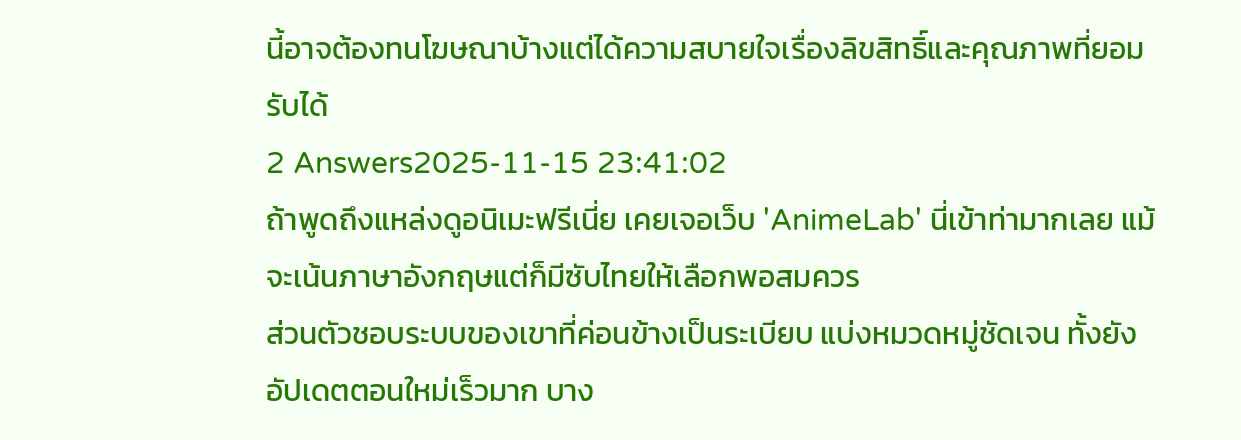นี้อาจต้องทนโฆษณาบ้างแต่ได้ความสบายใจเรื่องลิขสิทธิ์และคุณภาพที่ยอมรับได้
2 Answers2025-11-15 23:41:02
ถ้าพูดถึงแหล่งดูอนิเมะฟรีเนี่ย เคยเจอเว็บ 'AnimeLab' นี่เข้าท่ามากเลย แม้จะเน้นภาษาอังกฤษแต่ก็มีซับไทยให้เลือกพอสมควร
ส่วนตัวชอบระบบของเขาที่ค่อนข้างเป็นระเบียบ แบ่งหมวดหมู่ชัดเจน ทั้งยังอัปเดตตอนใหม่เร็วมาก บาง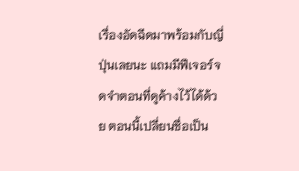เรื่องอัดฉีดมาพร้อมกับญี่ปุ่นเลยนะ แถมมีฟีเจอร์จดจำตอนที่ดูค้างไว้ได้ด้วย ตอนนี้เปลี่ยนชื่อเป็น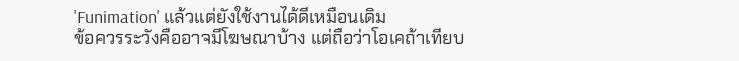'Funimation' แล้วแต่ยังใช้งานได้ดีเหมือนเดิม
ข้อควรระวังคืออาจมีโฆษณาบ้าง แต่ถือว่าโอเคถ้าเทียบ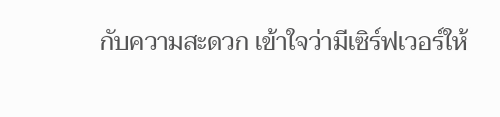กับความสะดวก เข้าใจว่ามีเซิร์ฟเวอร์ให้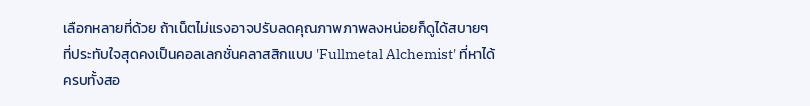เลือกหลายที่ด้วย ถ้าเน็ตไม่แรงอาจปรับลดคุณภาพภาพลงหน่อยก็ดูได้สบายๆ
ที่ประทับใจสุดคงเป็นคอลเลกชั่นคลาสสิกแบบ 'Fullmetal Alchemist' ที่หาได้ครบทั้งสอ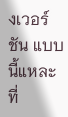งเวอร์ชัน แบบนี้แหละที่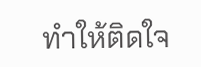ทำให้ติดใจ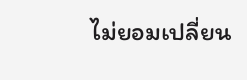ไม่ยอมเปลี่ยน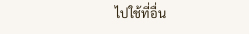ไปใช้ที่อื่น